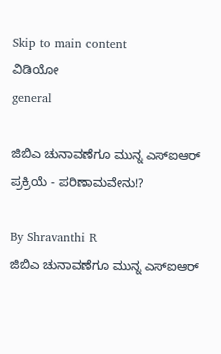Skip to main content
ವಿಡಿಯೋ
general

ಜಿಬಿಎ ಚುನಾವಣೆಗೂ ಮುನ್ನ ಎಸ್ಐಆರ್ ಪ್ರಕ್ರಿಯೆ - ಪರಿಣಾಮವೇನು!?

By Shravanthi R
ಜಿಬಿಎ ಚುನಾವಣೆಗೂ ಮುನ್ನ ಎಸ್ಐಆರ್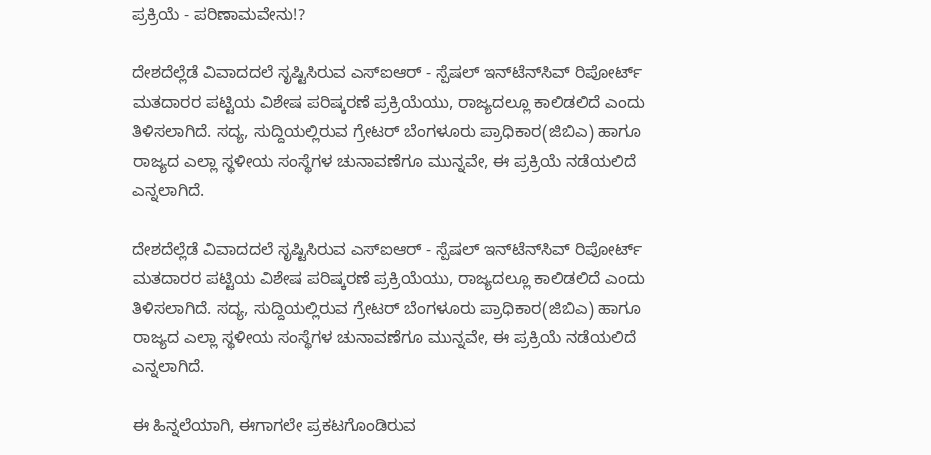ಪ್ರಕ್ರಿಯೆ - ಪರಿಣಾಮವೇನು!?

ದೇಶದೆಲ್ಲೆಡೆ ವಿವಾದದಲೆ ಸೃಷ್ಟಿಸಿರುವ ಎಸ್ಐಆರ್ - ಸ್ಪೆಷಲ್ ಇನ್‌ಟೆನ್‌ಸಿವ್‌ ರಿಪೋರ್ಟ್ ಮತದಾರರ ಪಟ್ಟಿಯ ವಿಶೇಷ ಪರಿಷ್ಕರಣೆ ಪ್ರಕ್ರಿಯೆಯು, ರಾಜ್ಯದಲ್ಲೂ ಕಾಲಿಡಲಿದೆ ಎಂದು ತಿಳಿಸಲಾಗಿದೆ. ಸದ್ಯ, ಸುದ್ದಿಯಲ್ಲಿರುವ ಗ್ರೇಟರ್ ಬೆಂಗಳೂರು ಪ್ರಾಧಿಕಾರ(ಜಿಬಿಎ) ಹಾಗೂ ರಾಜ್ಯದ ಎಲ್ಲಾ ಸ್ಥಳೀಯ ಸಂಸ್ಥೆಗಳ ಚುನಾವಣೆಗೂ ಮುನ್ನವೇ, ಈ ಪ್ರಕ್ರಿಯೆ ನಡೆಯಲಿದೆ ಎನ್ನಲಾಗಿದೆ.

ದೇಶದೆಲ್ಲೆಡೆ ವಿವಾದದಲೆ ಸೃಷ್ಟಿಸಿರುವ ಎಸ್ಐಆರ್ - ಸ್ಪೆಷಲ್ ಇನ್‌ಟೆನ್‌ಸಿವ್‌ ರಿಪೋರ್ಟ್ ಮತದಾರರ ಪಟ್ಟಿಯ ವಿಶೇಷ ಪರಿಷ್ಕರಣೆ ಪ್ರಕ್ರಿಯೆಯು, ರಾಜ್ಯದಲ್ಲೂ ಕಾಲಿಡಲಿದೆ ಎಂದು ತಿಳಿಸಲಾಗಿದೆ. ಸದ್ಯ, ಸುದ್ದಿಯಲ್ಲಿರುವ ಗ್ರೇಟರ್ ಬೆಂಗಳೂರು ಪ್ರಾಧಿಕಾರ(ಜಿಬಿಎ) ಹಾಗೂ ರಾಜ್ಯದ ಎಲ್ಲಾ ಸ್ಥಳೀಯ ಸಂಸ್ಥೆಗಳ ಚುನಾವಣೆಗೂ ಮುನ್ನವೇ, ಈ ಪ್ರಕ್ರಿಯೆ ನಡೆಯಲಿದೆ ಎನ್ನಲಾಗಿದೆ.

ಈ ಹಿನ್ನಲೆಯಾಗಿ, ಈಗಾಗಲೇ ಪ್ರಕಟಗೊಂಡಿರುವ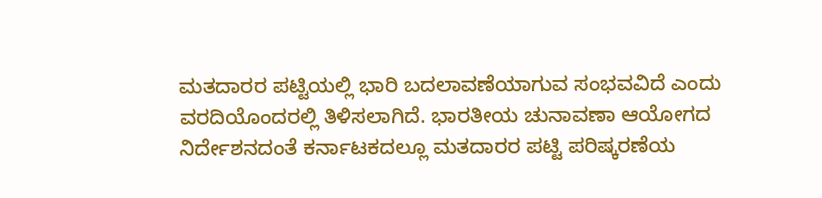ಮತದಾರರ ಪಟ್ಟಿಯಲ್ಲಿ ಭಾರಿ ಬದಲಾವಣೆಯಾಗುವ ಸಂಭವವಿದೆ ಎಂದು ವರದಿಯೊಂದರಲ್ಲಿ ತಿಳಿಸಲಾಗಿದೆ. ಭಾರತೀಯ ಚುನಾವಣಾ ಆಯೋಗದ ನಿರ್ದೇಶನದಂತೆ ಕರ್ನಾಟಕದಲ್ಲೂ ಮತದಾರರ ಪಟ್ಟಿ ಪರಿಷ್ಕರಣೆಯ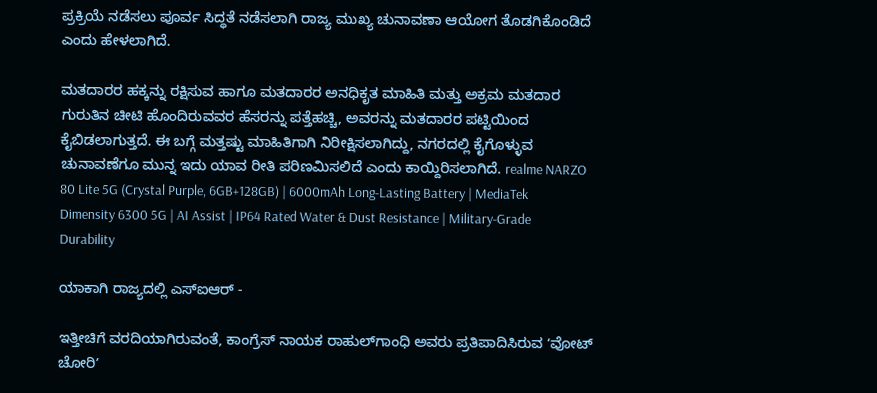ಪ್ರಕ್ರಿಯೆ ನಡೆಸಲು ಪೂರ್ವ ಸಿದ್ಧತೆ ನಡೆಸಲಾಗಿ ರಾಜ್ಯ ಮುಖ್ಯ ಚುನಾವಣಾ ಆಯೋಗ ತೊಡಗಿಕೊಂಡಿದೆ ಎಂದು ಹೇಳಲಾಗಿದೆ.

ಮತದಾರರ ಹಕ್ಕನ್ನು ರಕ್ಷಿಸುವ ಹಾಗೂ ಮತದಾರರ ಅನಧಿಕೃತ ಮಾಹಿತಿ ಮತ್ತು ಅಕ್ರಮ ಮತದಾರ ಗುರುತಿನ ಚೀಟಿ ಹೊಂದಿರುವವರ ಹೆಸರನ್ನು ಪತ್ತೆಹಚ್ಚಿ, ಅವರನ್ನು ಮತದಾರರ ಪಟ್ಟಿಯಿಂದ ಕೈಬಿಡಲಾಗುತ್ತದೆ. ಈ ಬಗ್ಗೆ ಮತ್ತಷ್ಟು ಮಾಹಿತಿಗಾಗಿ ನಿರೀಕ್ಷಿಸಲಾಗಿದ್ದು, ನಗರದಲ್ಲಿ ಕೈಗೊಳ್ಳುವ ಚುನಾವಣೆಗೂ ಮುನ್ನ ಇದು ಯಾವ ರೀತಿ ಪರಿಣಮಿಸಲಿದೆ ಎಂದು ಕಾಯ್ದಿರಿಸಲಾಗಿದೆ. realme NARZO 80 Lite 5G (Crystal Purple, 6GB+128GB) | 6000mAh Long-Lasting Battery | MediaTek Dimensity 6300 5G | AI Assist | IP64 Rated Water & Dust Resistance | Military-Grade Durability

ಯಾಕಾಗಿ ರಾಜ್ಯದಲ್ಲಿ ಎಸ್‌ಐಆರ್‌ -

ಇತ್ತೀಚಿಗೆ ವರದಿಯಾಗಿರುವಂತೆ, ಕಾಂಗ್ರೆಸ್‌ ನಾಯಕ ರಾಹುಲ್‌ಗಾಂಧಿ ಅವರು ಪ್ರತಿಪಾದಿಸಿರುವ ʻವೋಟ್ ಚೋರಿʼ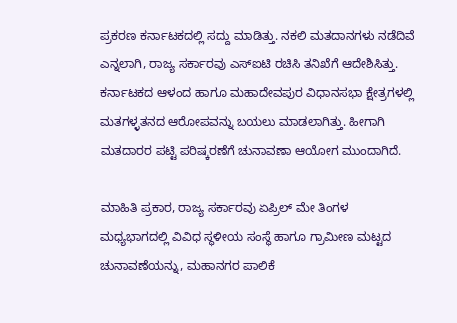ಪ್ರಕರಣ ಕರ್ನಾಟಕದಲ್ಲಿ ಸದ್ದು ಮಾಡಿತ್ತು. ನಕಲಿ ಮತದಾನಗಳು ನಡೆದಿವೆ ಎನ್ನಲಾಗಿ, ರಾಜ್ಯ ಸರ್ಕಾರವು ಎಸ್‌ಐಟಿ ರಚಿಸಿ ತನಿಖೆಗೆ ಆದೇಶಿಸಿತ್ತು. ಕರ್ನಾಟಕದ ಆಳಂದ ಹಾಗೂ ಮಹಾದೇವಪುರ ವಿಧಾನಸಭಾ ಕ್ಷೇತ್ರಗಳಲ್ಲಿ ಮತಗಳ್ಳತನದ ಆರೋಪವನ್ನು ಬಯಲು ಮಾಡಲಾಗಿತ್ತು. ಹೀಗಾಗಿ ಮತದಾರರ ಪಟ್ಟಿ ಪರಿಷ್ಕರಣೆಗೆ ಚುನಾವಣಾ ಆಯೋಗ ಮುಂದಾಗಿದೆ.

ಮಾಹಿತಿ ಪ್ರಕಾರ, ರಾಜ್ಯ ಸರ್ಕಾರವು ಏಪ್ರಿಲ್ ಮೇ ತಿಂಗಳ ಮಧ್ಯಭಾಗದಲ್ಲಿ ವಿವಿಧ ಸ್ಥಳೀಯ ಸಂಸ್ಥೆ ಹಾಗೂ ಗ್ರಾಮೀಣ ಮಟ್ಟದ ಚುನಾವಣೆಯನ್ನು, ಮಹಾನಗರ ಪಾಲಿಕೆ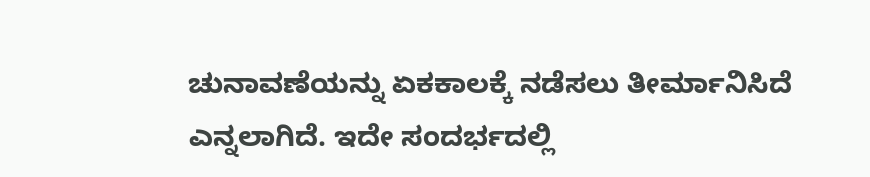ಚುನಾವಣೆಯನ್ನು ಏಕಕಾಲಕ್ಕೆ ನಡೆಸಲು ತೀರ್ಮಾನಿಸಿದೆ ಎನ್ನಲಾಗಿದೆ. ಇದೇ ಸಂದರ್ಭದಲ್ಲಿ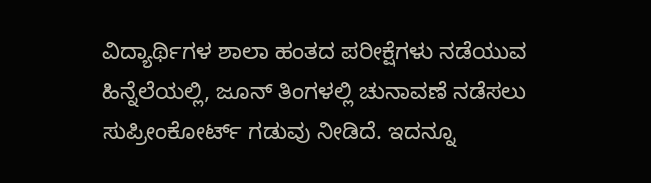ವಿದ್ಯಾರ್ಥಿಗಳ ಶಾಲಾ ಹಂತದ ಪರೀಕ್ಷೆಗಳು ನಡೆಯುವ ಹಿನ್ನೆಲೆಯಲ್ಲಿ, ಜೂನ್ ತಿಂಗಳಲ್ಲಿ ಚುನಾವಣೆ ನಡೆಸಲು ಸುಪ್ರೀಂಕೋರ್ಟ್ ಗಡುವು ನೀಡಿದೆ. ಇದನ್ನೂ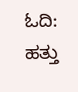ಓದಿ: ಹತ್ತು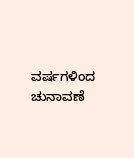ವರ್ಷಗಳಿಂದ ಚುನಾವಣೆ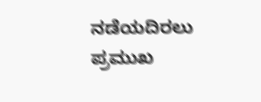ನಡೆಯದಿರಲು ಪ್ರಮುಖ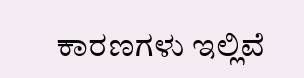ಕಾರಣಗಳು ಇಲ್ಲಿವೆ